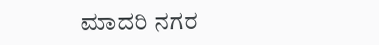ಮಾದರಿ ನಗರ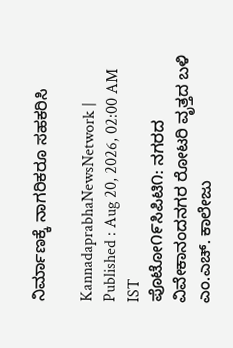ನಿರ್ಮಾಣಕ್ಕೆ ನಾಗರಿಕರೂ ಸಹಕರಿಸಿ

KannadaprabhaNewsNetwork |
Published : Aug 20, 2026, 02:00 AM IST
ಪೊಟೋ೧೯ಸಿಪಿಟಿ೧: ನಗರದ ವಿವೇಕಾನಂದನಗರ ರೋಟರಿ ವೃತ್ತದ ಬಳಿ ಎಂ.ಎಚ್. ಕಾಲೇಜು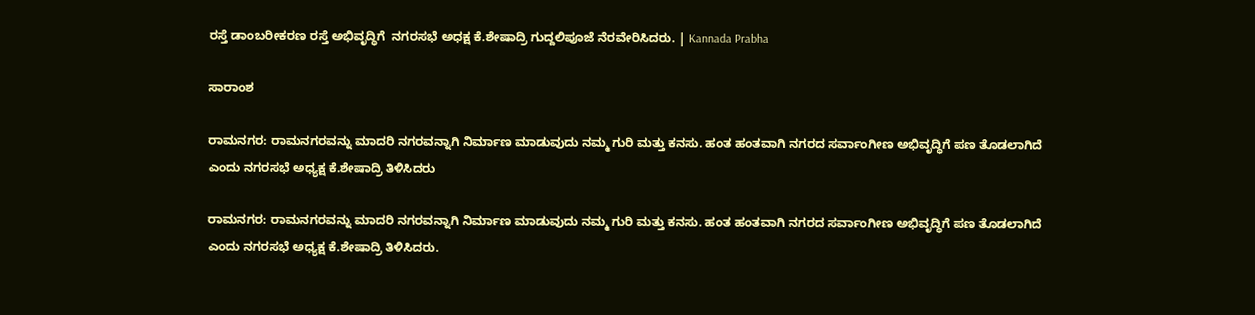ರಸ್ತೆ ಡಾಂಬರೀಕರಣ ರಸ್ತೆ ಅಭಿವೃದ್ಧಿಗೆ  ನಗರಸಭೆ ಅಧಕ್ಷ ಕೆ.ಶೇಷಾದ್ರಿ ಗುದ್ದಲಿಪೂಜೆ ನೆರವೇರಿಸಿದರು. | Kannada Prabha

ಸಾರಾಂಶ

ರಾಮನಗರ: ರಾಮನಗರವನ್ನು ಮಾದರಿ ನಗರವನ್ನಾಗಿ ನಿರ್ಮಾಣ ಮಾಡುವುದು ನಮ್ಮ ಗುರಿ ಮತ್ತು ಕನಸು. ಹಂತ ಹಂತವಾಗಿ ನಗರದ ಸರ್ವಾಂಗೀಣ ಅಭಿವೃದ್ಧಿಗೆ ಪಣ ತೊಡಲಾಗಿದೆ ಎಂದು ನಗರಸಭೆ ಅಧ್ಯಕ್ಷ ಕೆ.ಶೇಷಾದ್ರಿ ತಿಳಿಸಿದರು

ರಾಮನಗರ: ರಾಮನಗರವನ್ನು ಮಾದರಿ ನಗರವನ್ನಾಗಿ ನಿರ್ಮಾಣ ಮಾಡುವುದು ನಮ್ಮ ಗುರಿ ಮತ್ತು ಕನಸು. ಹಂತ ಹಂತವಾಗಿ ನಗರದ ಸರ್ವಾಂಗೀಣ ಅಭಿವೃದ್ಧಿಗೆ ಪಣ ತೊಡಲಾಗಿದೆ ಎಂದು ನಗರಸಭೆ ಅಧ್ಯಕ್ಷ ಕೆ.ಶೇಷಾದ್ರಿ ತಿಳಿಸಿದರು.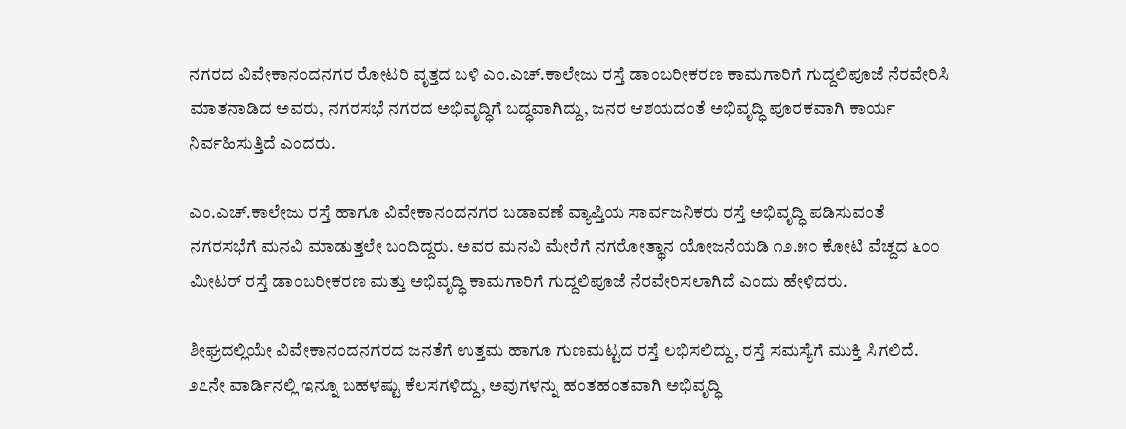ನಗರದ ವಿವೇಕಾನಂದನಗರ ರೋಟರಿ ವೃತ್ತದ ಬಳಿ ಎಂ.ಎಚ್.ಕಾಲೇಜು ರಸ್ತೆ ಡಾಂಬರೀಕರಣ ಕಾಮಗಾರಿಗೆ ಗುದ್ದಲಿಪೂಜೆ ನೆರವೇರಿಸಿ ಮಾತನಾಡಿದ ಅವರು, ನಗರಸಭೆ ನಗರದ ಅಭಿವೃದ್ಧಿಗೆ ಬದ್ಧವಾಗಿದ್ದು, ಜನರ ಆಶಯದಂತೆ ಅಭಿವೃದ್ಧಿ ಪೂರಕವಾಗಿ ಕಾರ್ಯ ನಿರ್ವಹಿಸುತ್ತಿದೆ ಎಂದರು.

ಎಂ.ಎಚ್.ಕಾಲೇಜು ರಸ್ತೆ ಹಾಗೂ ವಿವೇಕಾನಂದನಗರ ಬಡಾವಣೆ ವ್ಯಾಪ್ತಿಯ ಸಾರ್ವಜನಿಕರು ರಸ್ತೆ ಅಭಿವೃದ್ಧಿ ಪಡಿಸುವಂತೆ ನಗರಸಭೆಗೆ ಮನವಿ ಮಾಡುತ್ತಲೇ ಬಂದಿದ್ದರು. ಅವರ ಮನವಿ ಮೇರೆಗೆ ನಗರೋತ್ಥಾನ ಯೋಜನೆಯಡಿ ೧೨.೫೦ ಕೋಟಿ ವೆಚ್ದದ ೬೦೦ ಮೀಟರ್ ರಸ್ತೆ ಡಾಂಬರೀಕರಣ ಮತ್ತು ಅಭಿವೃದ್ಧಿ ಕಾಮಗಾರಿಗೆ ಗುದ್ದಲಿಪೂಜೆ ನೆರವೇರಿಸಲಾಗಿದೆ ಎಂದು ಹೇಳಿದರು.

ಶೀಘ್ರದಲ್ಲಿಯೇ ವಿವೇಕಾನಂದನಗರದ ಜನತೆಗೆ ಉತ್ತಮ ಹಾಗೂ ಗುಣಮಟ್ಟದ ರಸ್ತೆ ಲಭಿಸಲಿದ್ದು, ರಸ್ತೆ ಸಮಸ್ಯೆಗೆ ಮುಕ್ತಿ ಸಿಗಲಿದೆ. ೨೭ನೇ ವಾರ್ಡಿನಲ್ಲಿ ಇನ್ನೂ ಬಹಳಷ್ಟು ಕೆಲಸಗಳಿದ್ದು, ಅವುಗಳನ್ನು ಹಂತಹಂತವಾಗಿ ಅಭಿವೃದ್ಧಿ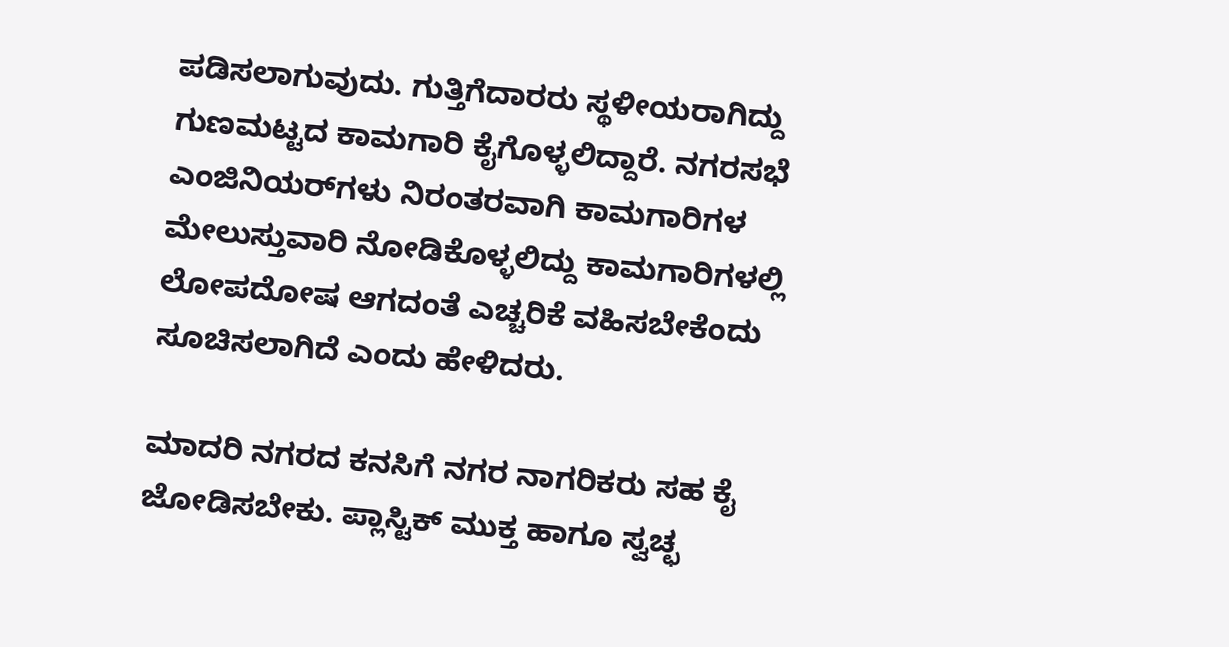ಪಡಿಸಲಾಗುವುದು. ಗುತ್ತಿಗೆದಾರರು ಸ್ಥಳೀಯರಾಗಿದ್ದು ಗುಣಮಟ್ಟದ ಕಾಮಗಾರಿ ಕೈಗೊಳ್ಳಲಿದ್ದಾರೆ. ನಗರಸಭೆ ಎಂಜಿನಿಯರ್‌ಗಳು ನಿರಂತರವಾಗಿ ಕಾಮಗಾರಿಗಳ ಮೇಲುಸ್ತುವಾರಿ ನೋಡಿಕೊಳ್ಳಲಿದ್ದು ಕಾಮಗಾರಿಗಳಲ್ಲಿ ಲೋಪದೋಷ ಆಗದಂತೆ ಎಚ್ಚರಿಕೆ ವಹಿಸಬೇಕೆಂದು ಸೂಚಿಸಲಾಗಿದೆ ಎಂದು ಹೇಳಿದರು.

ಮಾದರಿ ನಗರದ ಕನಸಿಗೆ ನಗರ ನಾಗರಿಕರು ಸಹ ಕೈ ಜೋಡಿಸಬೇಕು. ಪ್ಲಾಸ್ಟಿಕ್ ಮುಕ್ತ ಹಾಗೂ ಸ್ವಚ್ಛ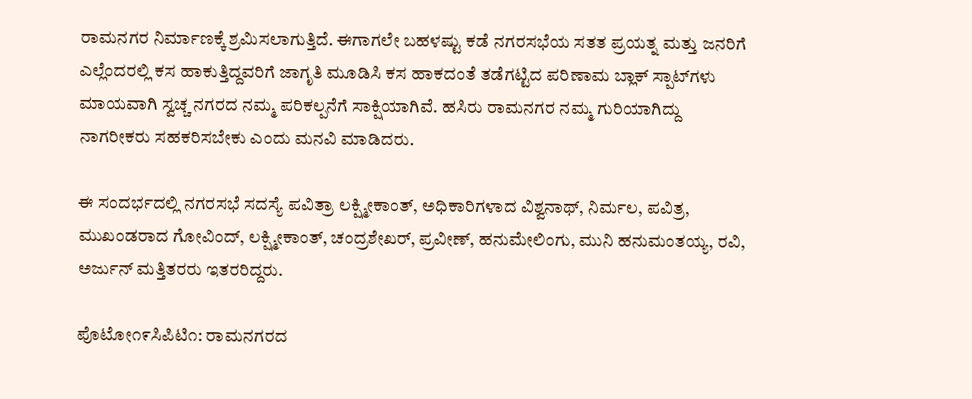ರಾಮನಗರ ನಿರ್ಮಾಣಕ್ಕೆ ಶ್ರಮಿಸಲಾಗುತ್ತಿದೆ. ಈಗಾಗಲೇ ಬಹಳಷ್ಟು ಕಡೆ ನಗರಸಭೆಯ ಸತತ ಪ್ರಯತ್ನ ಮತ್ತು ಜನರಿಗೆ ಎಲ್ಲೆಂದರಲ್ಲಿ ಕಸ ಹಾಕುತ್ತಿದ್ದವರಿಗೆ ಜಾಗೃತಿ ಮೂಡಿಸಿ ಕಸ ಹಾಕದಂತೆ ತಡೆಗಟ್ಟಿದ ಪರಿಣಾಮ ಬ್ಲಾಕ್ ಸ್ಪಾಟ್‌ಗಳು ಮಾಯವಾಗಿ ಸ್ವಚ್ಚ ನಗರದ ನಮ್ಮ ಪರಿಕಲ್ಪನೆಗೆ ಸಾಕ್ಷಿಯಾಗಿವೆ. ಹಸಿರು ರಾಮನಗರ ನಮ್ಮ ಗುರಿಯಾಗಿದ್ದು ನಾಗರೀಕರು ಸಹಕರಿಸಬೇಕು ಎಂದು ಮನವಿ ಮಾಡಿದರು.

ಈ ಸಂದರ್ಭದಲ್ಲಿ ನಗರಸಭೆ ಸದಸ್ಯೆ ಪವಿತ್ರಾ ಲಕ್ಷ್ಮೀಕಾಂತ್, ಅಧಿಕಾರಿಗಳಾದ ವಿಶ್ವನಾಥ್, ನಿರ್ಮಲ, ಪವಿತ್ರ, ಮುಖಂಡರಾದ ಗೋವಿಂದ್, ಲಕ್ಷ್ಮೀಕಾಂತ್, ಚಂದ್ರಶೇಖರ್, ಪ್ರವೀಣ್, ಹನುಮೇಲಿಂಗು, ಮುನಿ ಹನುಮಂತಯ್ಯ, ರವಿ, ಅರ್ಜುನ್ ಮತ್ತಿತರರು ಇತರರಿದ್ದರು.

ಪೊಟೋ೧೯ಸಿಪಿಟಿ೧: ರಾಮನಗರದ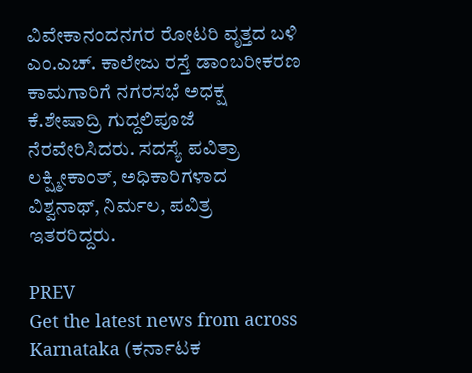ವಿವೇಕಾನಂದನಗರ ರೋಟರಿ ವೃತ್ತದ ಬಳಿ ಎಂ.ಎಚ್. ಕಾಲೇಜು ರಸ್ತೆ ಡಾಂಬರೀಕರಣ ಕಾಮಗಾರಿಗೆ ನಗರಸಭೆ ಅಧಕ್ಷ ಕೆ.ಶೇಷಾದ್ರಿ ಗುದ್ದಲಿಪೂಜೆ ನೆರವೇರಿಸಿದರು. ಸದಸ್ಯೆ ಪವಿತ್ರಾ ಲಕ್ಷ್ಮೀಕಾಂತ್, ಅಧಿಕಾರಿಗಳಾದ ವಿಶ್ವನಾಥ್, ನಿರ್ಮಲ, ಪವಿತ್ರ ಇತರರಿದ್ದರು.

PREV
Get the latest news from across Karnataka (ಕರ್ನಾಟಕ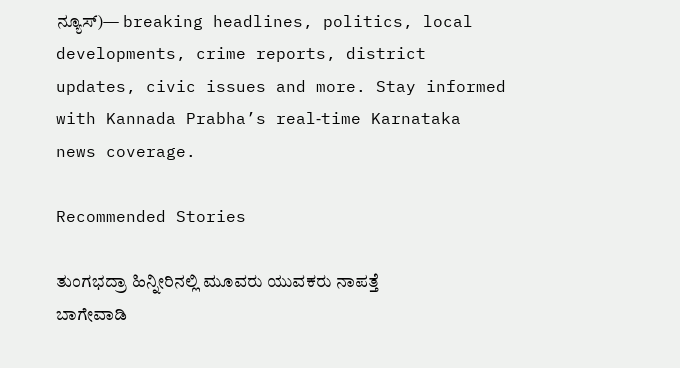ನ್ಯೂಸ್)— breaking headlines, politics, local developments, crime reports, district updates, civic issues and more. Stay informed with Kannada Prabha’s real‑time Karnataka news coverage.

Recommended Stories

ತುಂಗಭದ್ರಾ ಹಿನ್ನೀರಿನಲ್ಲಿ ಮೂವರು ಯುವಕರು ನಾಪತ್ತೆ
ಬಾಗೇವಾಡಿ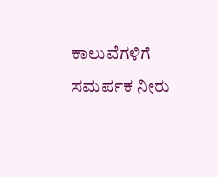ಕಾಲುವೆಗಳಿಗೆ ಸಮರ್ಪಕ ನೀರು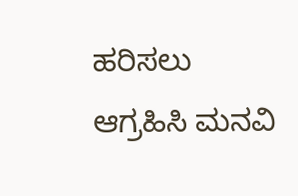ಹರಿಸಲು ಆಗ್ರಹಿಸಿ ಮನವಿ